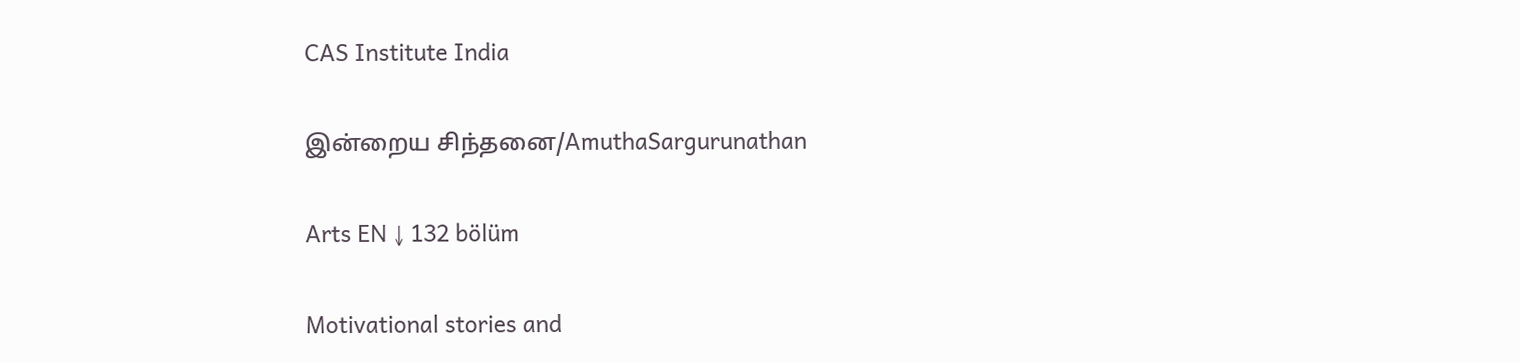CAS Institute India

இன்றைய சிந்தனை/AmuthaSargurunathan

Arts EN ↓ 132 bölüm

Motivational stories and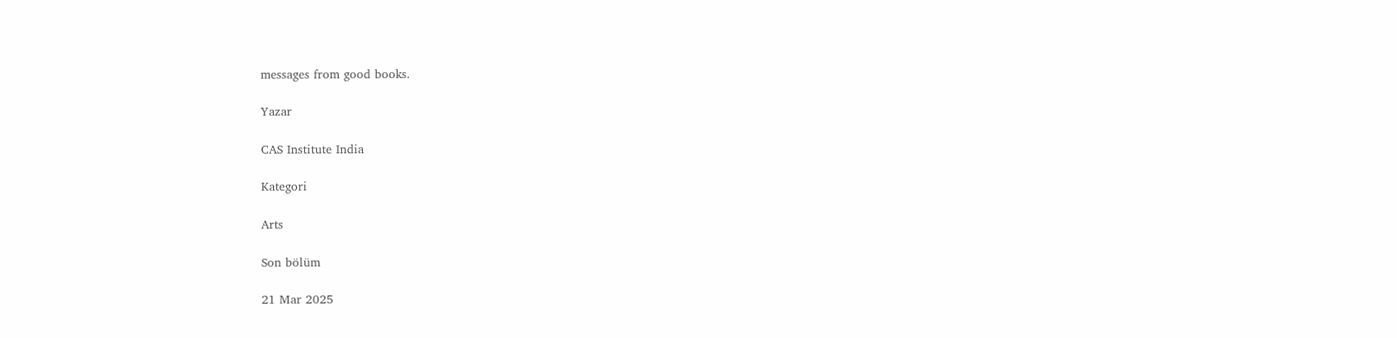messages from good books.

Yazar

CAS Institute India

Kategori

Arts

Son bölüm

21 Mar 2025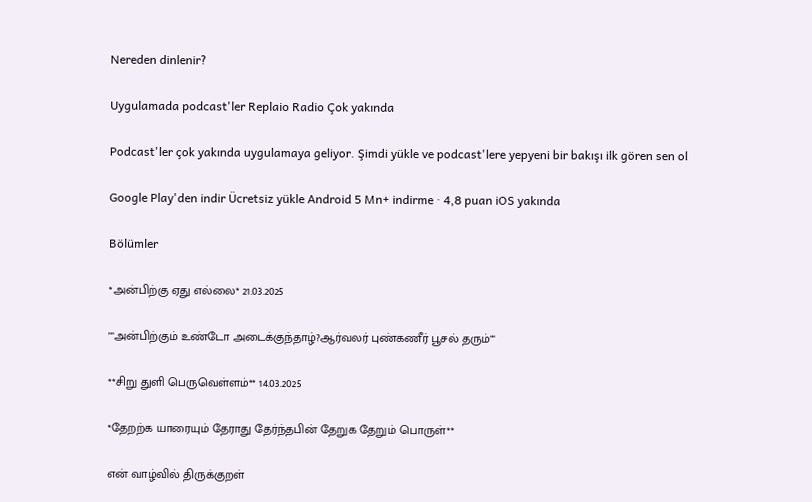Nereden dinlenir?

Uygulamada podcast'ler Replaio Radio Çok yakında

Podcast'ler çok yakında uygulamaya geliyor. Şimdi yükle ve podcast'lere yepyeni bir bakışı ilk gören sen ol

Google Play'den indir Ücretsiz yükle Android 5 Mn+ indirme · 4,8 puan iOS yakında

Bölümler

*அன்பிற்கு ஏது எல்லை* 21.03.2025

""அன்பிற்கும் உண்டோ அடைக்குந்தாழ்?ஆர்வலர் புண்கணீர் பூசல் தரும்""

**சிறு துளி பெருவெள்ளம்** 14.03.2025

*தேறற்க யாரையும் தேராது தேர்ந்தபின் தேறுக தேறும் பொருள்**

என் வாழ்வில் திருக்குறள்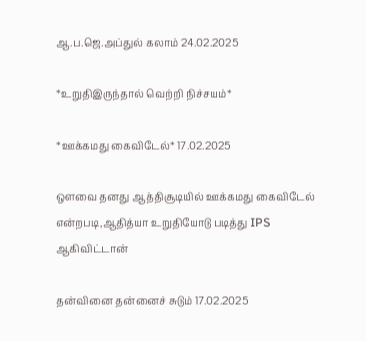ஆ.ப.ஜெ.அப்துல் கலாம் 24.02.2025

*உறுதிஇருந்தால் வெற்றி நிச்சயம்*

*ஊக்கமது கைவிடேல்* 17.02.2025

ஔவை தனது ஆத்திசூடியில் ஊக்கமது கைவிடேல் என்றபடி,ஆதித்யா உறுதியோடு படித்து IPS ஆகிவிட்டான்

தன்வினை தன்னைச் சுடும் 17.02.2025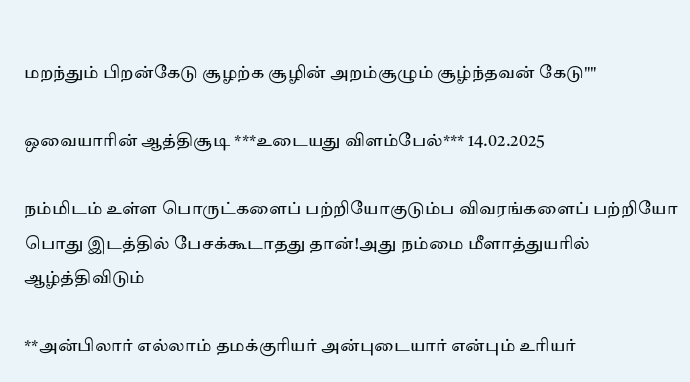மறந்தும் பிறன்கேடு சூழற்க சூழின் அறம்சூழும் சூழ்ந்தவன் கேடு""

ஒவையாரின் ஆத்திசூடி ***உடையது விளம்பேல்*** 14.02.2025

நம்மிடம் உள்ள பொருட்களைப் பற்றியோகுடும்ப விவரங்களைப் பற்றியோ பொது இடத்தில் பேசக்கூடாதது தான்!அது நம்மை மீளாத்துயரில் ஆழ்த்திவிடும்

**அன்பிலார் எல்லாம் தமக்குரியர் அன்புடையார் என்பும் உரியர்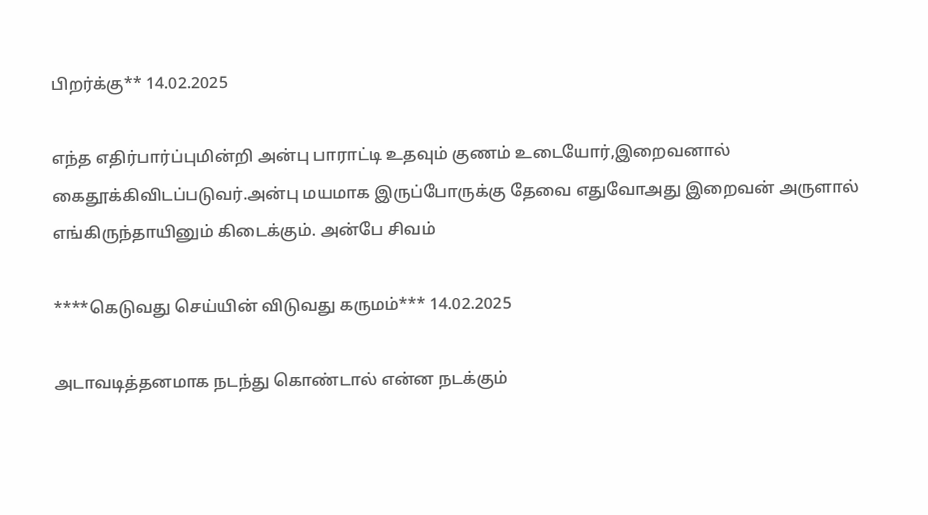பிறர்க்கு** 14.02.2025

எந்த எதிர்பார்ப்புமின்றி அன்பு பாராட்டி உதவும் குணம் உடையோர்,இறைவனால் கைதூக்கிவிடப்படுவர்.அன்பு மயமாக இருப்போருக்கு தேவை எதுவோஅது இறைவன் அருளால் எங்கிருந்தாயினும் கிடைக்கும். அன்பே சிவம்

****கெடுவது செய்யின் விடுவது கருமம்*** 14.02.2025

அடாவடித்தனமாக நடந்து கொண்டால் என்ன நடக்கும்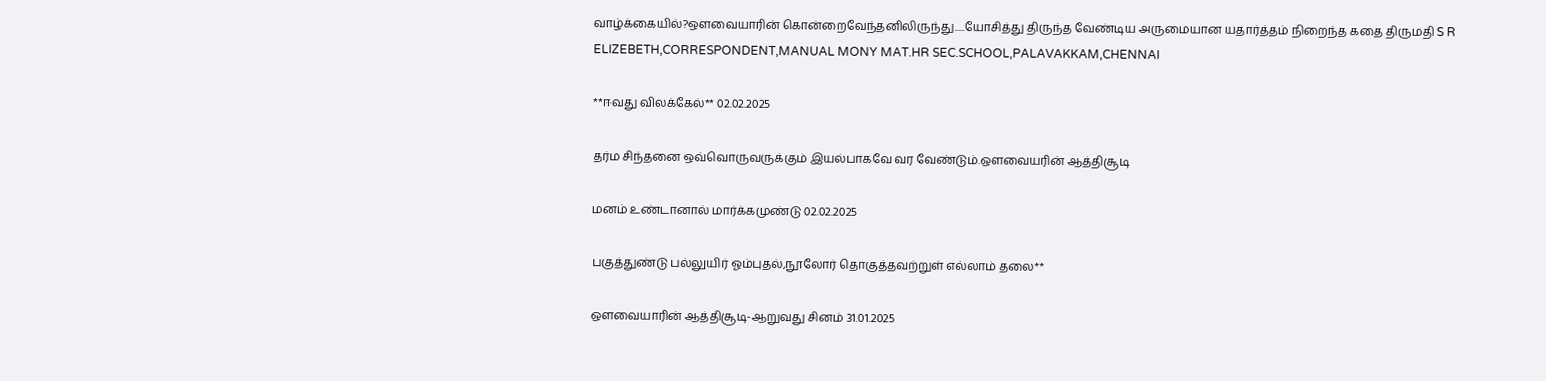வாழ்க்கையில்?ஒளவையாரின் கொன்றைவேந்தனிலிருந்து.....யோசித்து திருந்த வேண்டிய அருமையான யதார்த்தம் நிறைந்த கதை திருமதி S R ELIZEBETH,CORRESPONDENT,MANUAL MONY MAT.HR SEC.SCHOOL,PALAVAKKAM,CHENNAI

**ஈவது விலக்கேல்** 02.02.2025

தர்ம சிந்தனை ஒவ்வொருவருக்கும் இயல்பாகவே வர வேண்டும்.ஔவையரின் ஆத்திசூடி

மனம் உண்டானால் மார்க்கமுண்டு 02.02.2025

பகுத்துண்டு பல்லுயிர் ஓம்புதல்,நூலோர் தொகுத்தவற்றுள் எல்லாம் தலை**

ஔவையாரின் ஆத்திசூடி-ஆறுவது சினம் 31.01.2025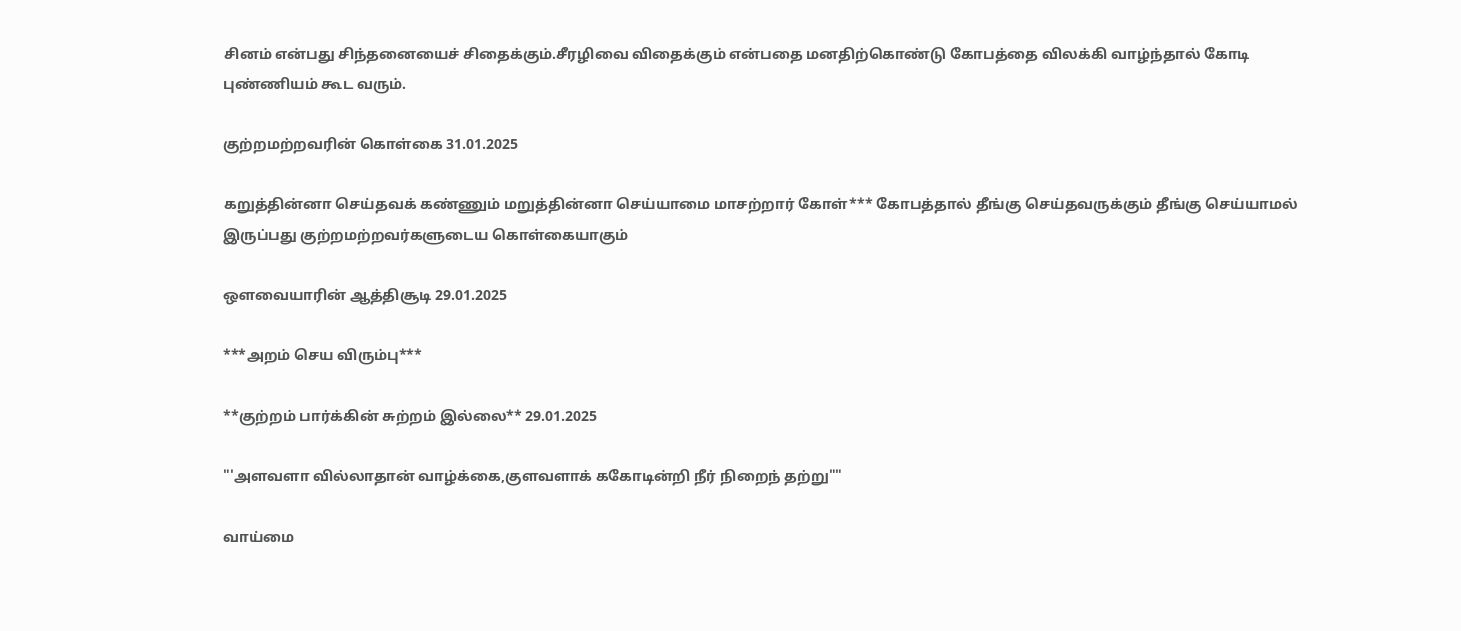சினம் என்பது சிந்தனையைச் சிதைக்கும்.சீரழிவை விதைக்கும் என்பதை மனதிற்கொண்டு கோபத்தை விலக்கி வாழ்ந்தால் கோடி புண்ணியம் கூட வரும்.

குற்றமற்றவரின் கொள்கை 31.01.2025

கறுத்தின்னா செய்தவக் கண்ணும் மறுத்தின்னா செய்யாமை மாசற்றார் கோள்*** கோபத்தால் தீங்கு செய்தவருக்கும் தீங்கு செய்யாமல் இருப்பது குற்றமற்றவர்களுடைய கொள்கையாகும்

ஔவையாரின் ஆத்திசூடி 29.01.2025

***அறம் செய விரும்பு***

**குற்றம் பார்க்கின் சுற்றம் இல்லை** 29.01.2025

"'அளவளா வில்லாதான் வாழ்க்கை,குளவளாக் ககோடின்றி நீர் நிறைந் தற்று""

வாய்மை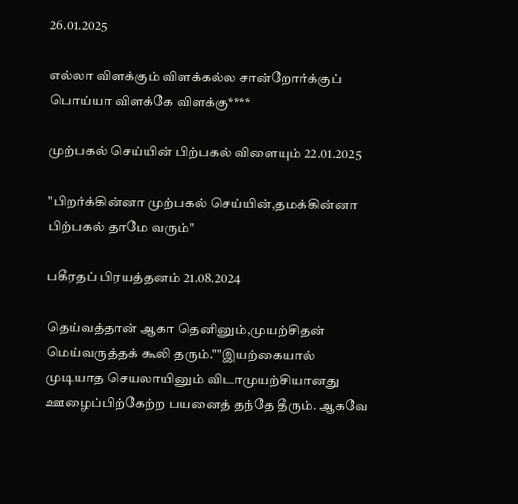26.01.2025

எல்லா விளக்கும் விளக்கல்ல சான்றோர்க்குப் பொய்யா விளக்கே விளக்கு****

முற்பகல் செய்யின் பிற்பகல் விளையும் 22.01.2025

"பிறர்க்கின்னா முற்பகல் செய்யின்,தமக்கின்னா பிற்பகல் தாமே வரும்"

பகீரதப் பிரயத்தனம் 21.08.2024

தெய்வத்தான் ஆகா தெனினும்,முயற்சிதன் மெய்வருத்தக் கூலி தரும்.""இயற்கையால் முடியாத செயலாயினும் விடாமுயற்சியானது ஊழைப்பிற்கேற்ற பயனைத் தந்தே தீரும். ஆகவே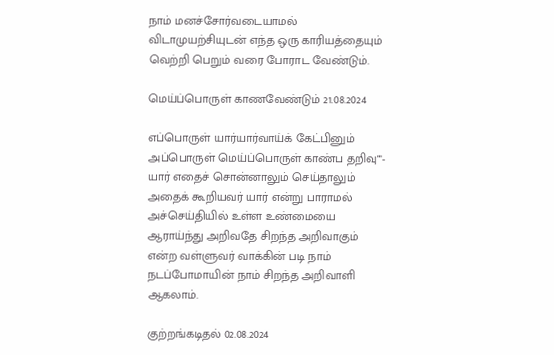நாம் மனச்சோர்வடையாமல் விடாமுயற்சியுடன் எந்த ஒரு காரியத்தையும் வெற்றி பெறும் வரை போராட வேண்டும்.

மெய்ப்பொருள் காணவேண்டும் 21.08.2024

எப்பொருள் யார்யார்வாய்க் கேட்பினும் அப்பொருள் மெய்ப்பொருள் காண்ப தறிவு""- யார் எதைச் சொன்னாலும் செய்தாலும் அதைக் கூறியவர் யார் என்று பாராமல் அச்செய்தியில் உள்ள உண்மையை ஆராய்ந்து அறிவதே சிறந்த அறிவாகும் என்ற வள்ளுவர் வாக்கின் படி நாம் நடப்போமாயின் நாம் சிறந்த அறிவாளி ஆகலாம்.

குற்றங்கடிதல் 02.08.2024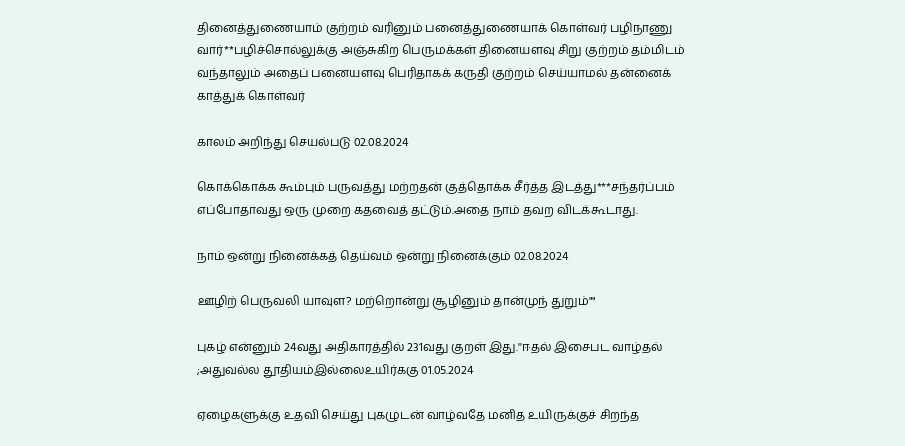தினைத்துணையாம் குற்றம் வரினும் பனைத்துணையாக் கொள்வர் பழிநாணு வார்**பழிச்சொல்லுக்கு அஞ்சுகிற பெருமக்கள் தினையளவு சிறு குற்றம் தம்மிடம் வந்தாலும் அதைப் பனையளவு பெரிதாகக் கருதி குற்றம் செய்யாமல் தன்னைக் காத்துக் கொள்வர்

காலம் அறிந்து செயல்படு 02.08.2024

கொக்கொக்க கூம்பும் பருவத்து மற்றதன் குத்தொக்க சீர்த்த இடத்து***சந்தர்ப்பம் எப்போதாவது ஒரு முறை கதவைத் தட்டும்.அதை நாம் தவற விடக்கூடாது.

நாம் ஒன்று நினைக்கத் தெய்வம் ஒன்று நினைக்கும் 02.08.2024

ஊழிற் பெருவலி யாவுள? மற்றொன்று சூழினும் தான்முந் துறும்""

புகழ் என்னும் 24வது அதிகாரத்தில் 231வது குறள் இது.''ஈதல் இசைபட வாழ்தல் ;அதுவல்ல தூதியம்இல்லைஉயிர்ககு 01.05.2024

ஏழைகளுக்கு உதவி செய்து புகழுடன் வாழ்வதே மனித உயிருக்குச் சிறந்த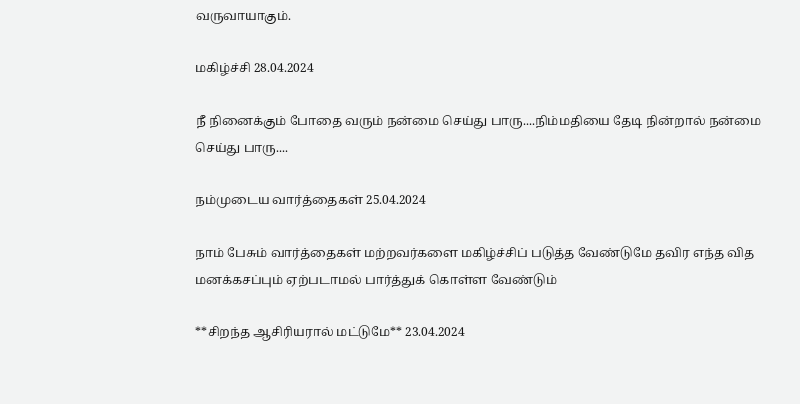வருவாயாகும்.

மகிழ்ச்சி 28.04.2024

நீ நினைக்கும் போதை வரும் நன்மை செய்து பாரு....நிம்மதியை தேடி நின்றால் நன்மை செய்து பாரு....

நம்முடைய வார்த்தைகள் 25.04.2024

நாம் பேசும் வார்த்தைகள் மற்றவர்களை மகிழ்ச்சிப் படுத்த வேண்டுமே தவிர எந்த வித மனக்கசப்பும் ஏற்படாமல் பார்த்துக் கொள்ள வேண்டும்

**சிறந்த ஆசிரியரால் மட்டுமே** 23.04.2024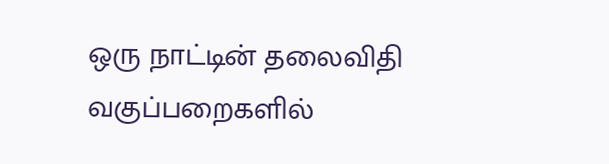ஒரு நாட்டின் தலைவிதி வகுப்பறைகளில்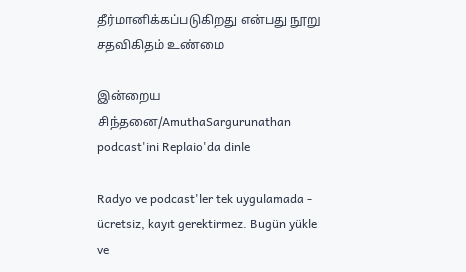தீர்மானிக்கப்படுகிறது என்பது நூறு சதவிகிதம் உண்மை

இன்றைய சிந்தனை/AmuthaSargurunathan podcast'ini Replaio'da dinle

Radyo ve podcast'ler tek uygulamada - ücretsiz, kayıt gerektirmez. Bugün yükle ve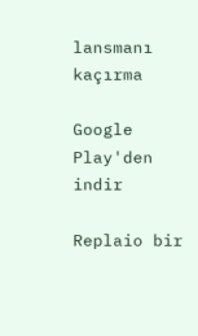lansmanı kaçırma

Google Play'den indir

Replaio bir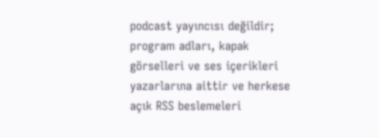podcast yayıncısı değildir; program adları, kapak görselleri ve ses içerikleri yazarlarına aittir ve herkese açık RSS beslemeleri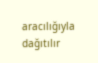aracılığıyla dağıtılır